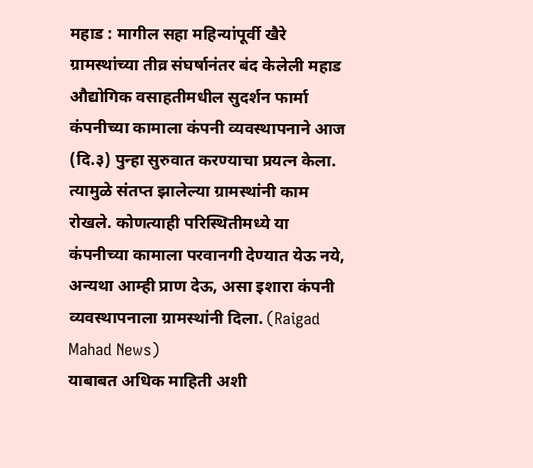महाड : मागील सहा महिन्यांपूर्वी खैरे ग्रामस्थांच्या तीव्र संघर्षानंतर बंद केलेली महाड औद्योगिक वसाहतीमधील सुदर्शन फार्मा कंपनीच्या कामाला कंपनी व्यवस्थापनाने आज (दि.३) पुन्हा सुरुवात करण्याचा प्रयत्न केला. त्यामुळे संतप्त झालेल्या ग्रामस्थांनी काम रोखले. कोणत्याही परिस्थितीमध्ये या कंपनीच्या कामाला परवानगी देण्यात येऊ नये, अन्यथा आम्ही प्राण देऊ, असा इशारा कंपनी व्यवस्थापनाला ग्रामस्थांनी दिला. (Raigad Mahad News)
याबाबत अधिक माहिती अशी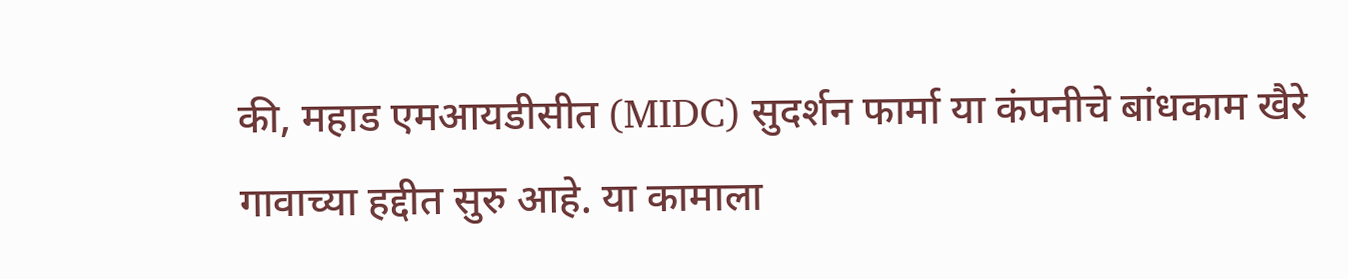की, महाड एमआयडीसीत (MIDC) सुदर्शन फार्मा या कंपनीचे बांधकाम खैरे गावाच्या हद्दीत सुरु आहे. या कामाला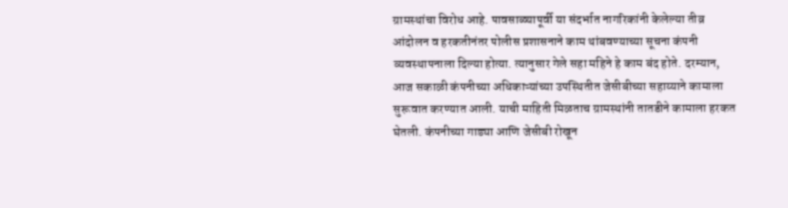ग्रामस्थांचा विरोध आहे. पावसाळ्यापूर्वी या संदर्भात नागरिकांनी केलेल्या तीव्र आंदोलन व हरकतीनंतर पोलीस प्रशासनाने काम थांबवण्याच्या सूचना कंपनी व्यवस्थापनाला दिल्या होत्या. त्यानुसार गेले सहा महिने हे काम बंद होते. दरम्यान, आज सकाळी कंपनीच्या अधिकाऱ्यांच्या उपस्थितीत जेसीबीच्या सहाय्याने कामाला सुरूवात करण्यात आली. याची माहिती मिळताच ग्रामस्थांनी तातडीने कामाला हरकत घेतली. कंपनीच्या गाड्या आणि जेसीबी रोखून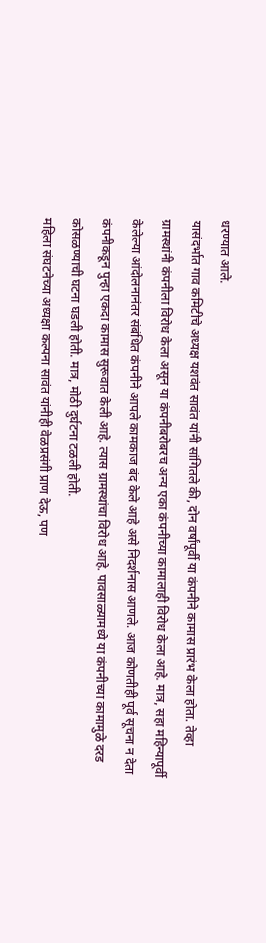धरण्यात आले.
यासंदर्भात गाव कमिटीचे अध्यक्ष यशवंत सावंत यांनी सांगितले की, दोन वर्षांपूर्वी या कंपनीने कामास प्रारंभ केला होता. तेव्हा ग्रामस्थांनी कंपनीला विरोध केला असून या कंपनीबरोबरच अन्य एका कंपनीच्या कामालाही विरोध केला आहे. मात्र, सहा महिन्यापूर्वी केलेल्या आंदोलनानंतर संबंधित कंपनीने आपले कामकाज बंद केले आहे असे निदर्शनास आणले. आज कोणतीही पूर्व सूचना न देता कंपनीकडून पुन्हा एकदा कामास सुरूवात केली आहे. त्यास ग्रामस्थांचा विरोध आहे. पावसाळ्यामध्ये या कंपनीच्या कामामुळे दरड कोसळण्याची घटना घडली होती. मात्र, मोठी दुर्घटना टळली होती.
महिला संघटनेच्या अध्यक्षा कल्पना सावंत यांनीही वेळप्रसंगी प्राण देऊ, पण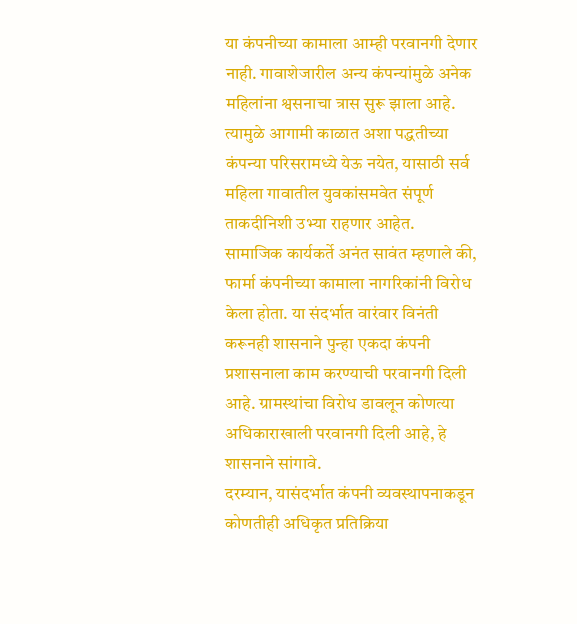या कंपनीच्या कामाला आम्ही परवानगी देणार नाही. गावाशेजारील अन्य कंपन्यांमुळे अनेक महिलांना श्वसनाचा त्रास सुरू झाला आहे. त्यामुळे आगामी काळात अशा पद्धतीच्या कंपन्या परिसरामध्ये येऊ नयेत, यासाठी सर्व महिला गावातील युवकांसमवेत संपूर्ण ताकदीनिशी उभ्या राहणार आहेत.
सामाजिक कार्यकर्ते अनंत सावंत म्हणाले की, फार्मा कंपनीच्या कामाला नागरिकांनी विरोध केला होता. या संदर्भात वारंवार विनंती करूनही शासनाने पुन्हा एकदा कंपनी प्रशासनाला काम करण्याची परवानगी दिली आहे. ग्रामस्थांचा विरोध डावलून कोणत्या अधिकाराखाली परवानगी दिली आहे, हे शासनाने सांगावे.
दरम्यान, यासंदर्भात कंपनी व्यवस्थापनाकडून कोणतीही अधिकृत प्रतिक्रिया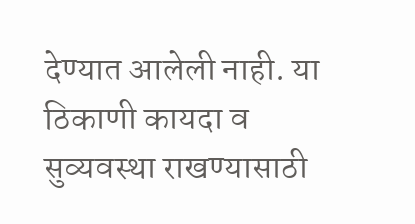देण्यात आलेली नाही. या ठिकाणी कायदा व सुव्यवस्था राखण्यासाठी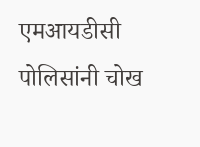एमआयडीसी पोलिसांनी चोख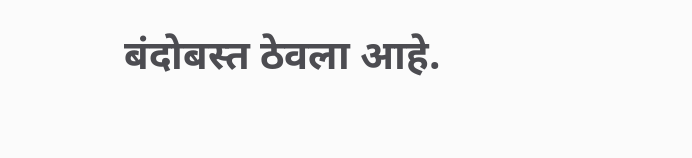बंदोबस्त ठेवला आहे.